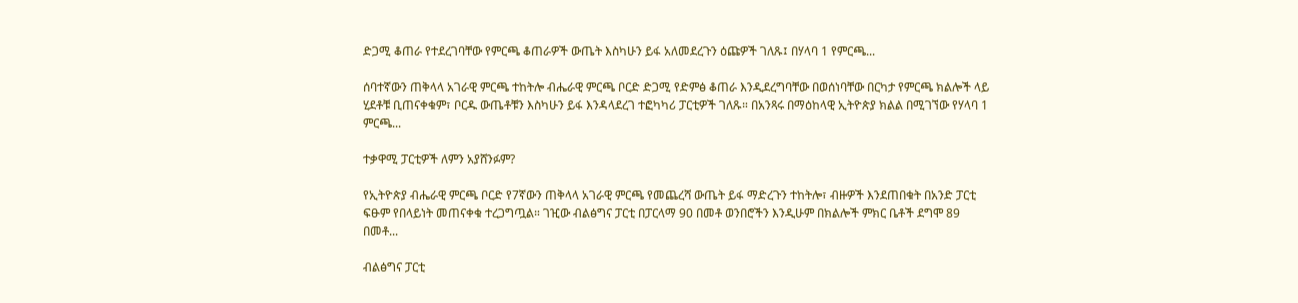ድጋሚ ቆጠራ የተደረገባቸው የምርጫ ቆጠራዎች ውጤት እስካሁን ይፋ አለመደረጉን ዕጩዎች ገለጹ፤ በሃላባ 1 የምርጫ...

ሰባተኛውን ጠቅላላ አገራዊ ምርጫ ተከትሎ ብሔራዊ ምርጫ ቦርድ ድጋሚ የድምፅ ቆጠራ እንዲደረግባቸው በወሰነባቸው በርካታ የምርጫ ክልሎች ላይ ሂደቶቹ ቢጠናቀቁም፣ ቦርዱ ውጤቶቹን እስካሁን ይፋ እንዳላደረገ ተፎካካሪ ፓርቲዎች ገለጹ። በአንጻሩ በማዕከላዊ ኢትዮጵያ ክልል በሚገኘው የሃላባ 1 ምርጫ...

ተቃዋሚ ፓርቲዎች ለምን አያሸንፉም?

የኢትዮጵያ ብሔራዊ ምርጫ ቦርድ የ7ኛውን ጠቅላላ አገራዊ ምርጫ የመጨረሻ ውጤት ይፋ ማድረጉን ተከትሎ፣ ብዙዎች እንደጠበቁት በአንድ ፓርቲ ፍፁም የበላይነት መጠናቀቁ ተረጋግጧል። ገዢው ብልፅግና ፓርቲ በፓርላማ 90 በመቶ ወንበሮችን እንዲሁም በክልሎች ምክር ቤቶች ደግሞ 89 በመቶ...

ብልፅግና ፓርቲ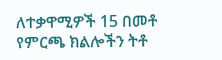ለተቃዋሚዎች 15 በመቶ የምርጫ ክልሎችን ትቶ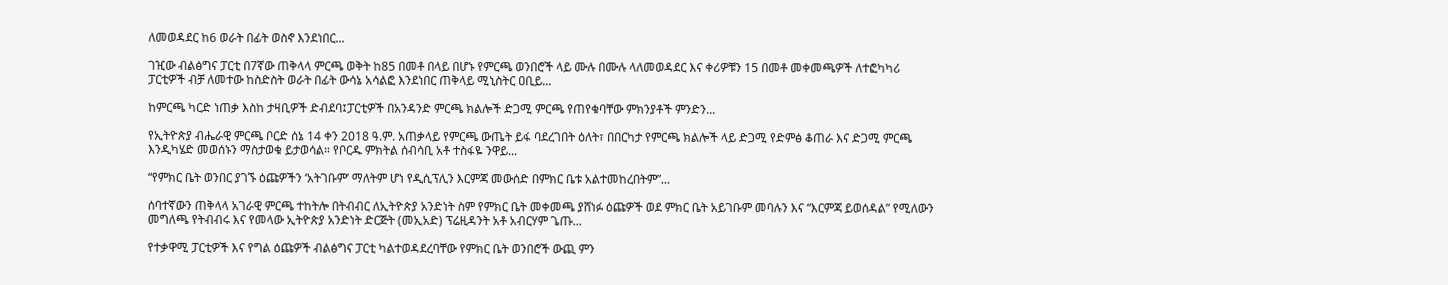ለመወዳደር ከ6 ወራት በፊት ወስኖ እንደነበር...

ገዢው ብልፅግና ፓርቲ በ7ኛው ጠቅላላ ምርጫ ወቅት ከ85 በመቶ በላይ በሆኑ የምርጫ ወንበሮች ላይ ሙሉ በሙሉ ላለመወዳደር እና ቀሪዎቹን 15 በመቶ መቀመጫዎች ለተፎካካሪ ፓርቲዎች ብቻ ለመተው ከስድስት ወራት በፊት ውሳኔ አሳልፎ እንደነበር ጠቅላይ ሚኒስትር ዐቢይ...

ከምርጫ ካርድ ነጠቃ እስከ ታዛቢዎች ድብደባ፤ፓርቲዎች በአንዳንድ ምርጫ ክልሎች ድጋሚ ምርጫ የጠየቁባቸው ምክንያቶች ምንድን...

የኢትዮጵያ ብሔራዊ ምርጫ ቦርድ ሰኔ 14 ቀን 2018 ዓ.ም. አጠቃላይ የምርጫ ውጤት ይፋ ባደረገበት ዕለት፣ በበርካታ የምርጫ ክልሎች ላይ ድጋሚ የድምፅ ቆጠራ እና ድጋሚ ምርጫ እንዲካሄድ መወሰኑን ማስታወቁ ይታወሳል። የቦርዱ ምክትል ሰብሳቢ አቶ ተስፋዬ ንዋይ...

“የምክር ቤት ወንበር ያገኙ ዕጩዎችን ‘አትገቡም’ ማለትም ሆነ የዲሲፕሊን እርምጃ መውሰድ በምክር ቤቱ አልተመከረበትም”...

ሰባተኛውን ጠቅላላ አገራዊ ምርጫ ተከትሎ በትብብር ለኢትዮጵያ አንድነት ስም የምክር ቤት መቀመጫ ያሸነፉ ዕጩዎች ወደ ምክር ቤት አይገቡም መባሉን እና “እርምጃ ይወሰዳል” የሚለውን መግለጫ የትብብሩ እና የመላው ኢትዮጵያ አንድነት ድርጅት (መኢአድ) ፕሬዚዳንት አቶ አብርሃም ጌጡ...

የተቃዋሚ ፓርቲዎች እና የግል ዕጩዎች ብልፅግና ፓርቲ ካልተወዳደረባቸው የምክር ቤት ወንበሮች ውጪ ምን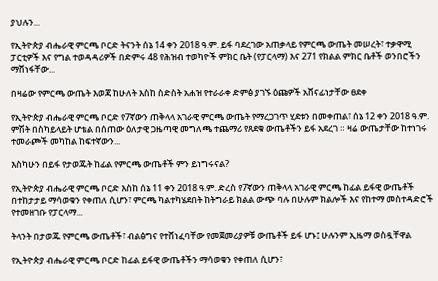ያህሉን...

የኢትዮጵያ ብሔራዊ ምርጫ ቦርድ ትናንት ሰኔ 14 ቀን 2018 ዓ.ም. ይፋ ባደረገው አጠቃላይ የምርጫ ውጤት መሠረት፣ ተቃዋሚ ፓርቲዎች እና የግል ተወዳዳሪዎች በድምሩ 48 የሕዝብ ተወካዮች ምክር ቤት (የፓርላማ) እና 271 የክልል ምክር ቤቶች ወንበሮችን ማሸነፋቸው...

በዛሬው የምርጫ ውጤት እወጃ ከሁለት እስከ ስድስት አሐዝ የተራራቀ ድምፅ ያገኙ ዕጩዎች አሸናፊነታቸው ፀደቀ

የኢትዮጵያ ብሔራዊ ምርጫ ቦርድ የ7ኛውን ጠቅላላ አገራዊ ምርጫ ውጤት የማረጋገጥ ሂደቱን በመቀጠል፣ ሰኔ 12 ቀን 2018 ዓ.ም. ምሽት በስካይላይት ሆቴል በሰጠው ዕለታዊ ጋዜጣዊ መግለጫ ተጨማሪ የጸደቁ ውጤቶችን ይፋ አደረገ ። ዛሬ ውጤታቸው ከተነገሩ ተመራጮች መካከል ከፍተኛውን...

እስካሁን በይፋ የታወጁት ከፊል የምርጫ ውጤቶች ምን ይነግሩናል?

የኢትዮጵያ ብሔራዊ ምርጫ ቦርድ እስከ ሰኔ 11 ቀን 2018 ዓ.ም. ድረስ የ7ኛውን ጠቅላላ አገራዊ ምርጫ ከፊል ይፋዊ ውጤቶች በተከታታይ ማሳወቁን የቀጠለ ሲሆን፣ ምርጫ ካልተካሄደበት ከትግራይ ክልል ውጭ ባሉ በሁሉም ክልሎች እና የከተማ መስተዳድሮች የተመዘገቡ የፓርላማ...

ትላንት በታወጁ የምርጫ ውጤቶች፣ ብልፅግና የተሸነፈባቸው የመጀመሪያዎቹ ውጤቶች ይፋ ሆኑ፤ ሁሉንም ኢዜማ ወስዷቸዋል

የኢትዮጵያ ብሔራዊ ምርጫ ቦርድ ከፊል ይፋዊ ውጤቶችን ማሳወቁን የቀጠለ ሲሆን፣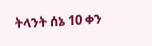ትላንት ሰኔ 10 ቀን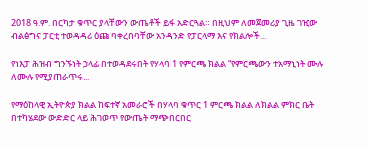2018 ዓ.ም. በርካታ ቁጥር ያላቸውን ውጤቶች ይፋ አድርጓል። በዚህም ለመጀመሪያ ጊዜ ገዢው ብልፅግና ፓርቲ ተወዳዳሪ ዕጩ ባቀረበባቸው አንዳንድ የፓርላማ እና የክልሎች...

የነእፓ ሕዝብ ግንኙነት ኃላፊ በተወዳደሩበት የሃላባ 1 የምርጫ ክልል “የምርጫውን ተአማኒነት ሙሉ ለሙሉ የሚያጠራጥሩ...

የማዕከላዊ ኢትዮጵያ ክልል ከፍተኛ አመራሮች በሃላባ ቁጥር 1 ምርጫ ክልል ለክልል ምክር ቤት በተካሄደው ውድድር ላይ ሕገወጥ የውጤት ማጭበርበር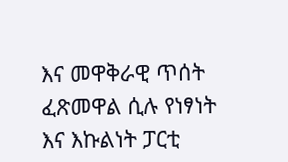እና መዋቅራዊ ጥሰት ፈጽመዋል ሲሉ የነፃነት እና እኩልነት ፓርቲ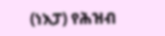(ነእፓ) የሕዝብ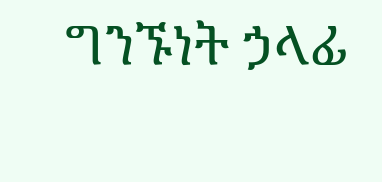ግንኙነት ኃላፊ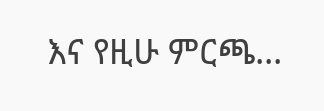እና የዚሁ ምርጫ...